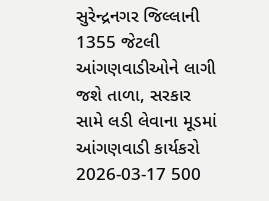સુરેન્દ્રનગર જિલ્લાની 1355 જેટલી આંગણવાડીઓને લાગી જશે તાળા, સરકાર સામે લડી લેવાના મૂડમાં આંગણવાડી કાર્યકરો
2026-03-17 500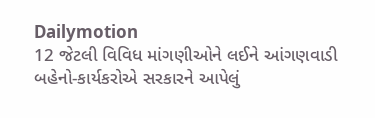Dailymotion
12 જેટલી વિવિધ માંગણીઓને લઈને આંગણવાડી બહેનો-કાર્યકરોએ સરકારને આપેલું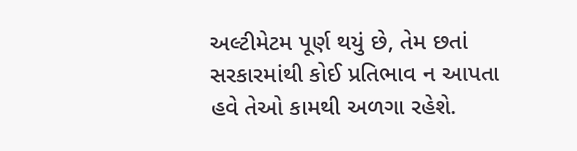અલ્ટીમેટમ પૂર્ણ થયું છે, તેમ છતાં સરકારમાંથી કોઈ પ્રતિભાવ ન આપતા હવે તેઓ કામથી અળગા રહેશે.